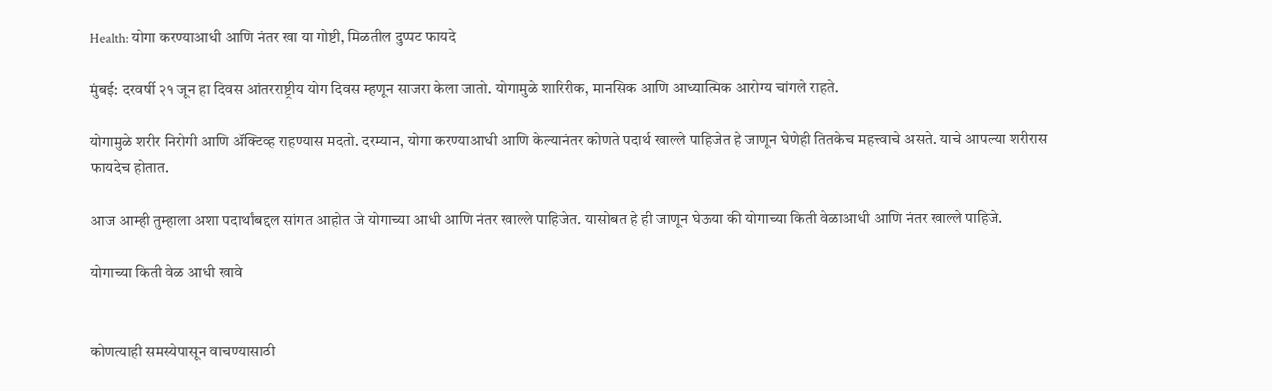Health: योगा करण्याआधी आणि नंतर खा या गोष्टी, मिळतील दुप्पट फायदे

मुंबई: दरवर्षी २१ जून हा दिवस आंतरराष्ट्रीय योग दिवस म्हणून साजरा केला जातो. योगामुळे शारिरीक, मानसिक आणि आध्यात्मिक आरोग्य चांगले राहते.

योगामुळे शरीर निरोगी आणि ॲक्टिव्ह राहण्यास मदतो. दरम्यान, योगा करण्याआधी आणि केल्यानंतर कोणते पदार्थ खाल्ले पाहिजेत हे जाणून घेणेही तितकेच महत्त्वाचे असते. याचे आपल्या शरीरास फायदेच होतात.

आज आम्ही तुम्हाला अशा पदार्थांबद्दल सांगत आहोत जे योगाच्या आधी आणि नंतर खाल्ले पाहिजेत. यासोबत हे ही जाणून घेऊया की योगाच्या किती वेळाआधी आणि नंतर खाल्ले पाहिजे.

योगाच्या किती वेळ आधी खावे


कोणत्याही समस्येपासून वाचण्यासाठी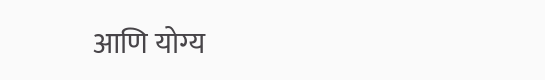आणि योग्य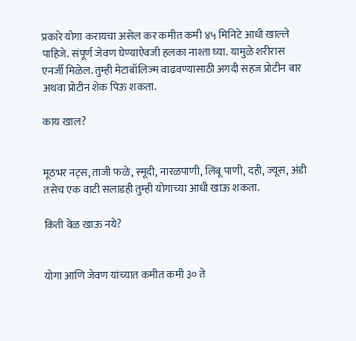प्रकारे योगा करायचा असेल कर कमीत कमी ४५ मिनिटे आधी खाल्ले पाहिजे. संपूर्ण जेवण घेण्याऐवजी हलका नाश्ता घ्या. यामुळे शरीरास एनर्जी मिळेल. तुम्ही मेटाबॉलिज्म वाढवण्यासाठी अगदी सहज प्रोटीन बार अथवा प्रोटीन शेक पिऊ शकता.

काय खाल?


मूठभर नट्स, ताजी फळे, स्मूदी, नारळपाणी, लिंबू पाणी, दही, ज्यूस, अंडी तसेच एक वाटी सलाडही तुम्ही योगाच्या आधी खाऊ शकता.

किती वेळ खाऊ नये?


योगा आणि जेवण यांच्यात कमीत कमी ३० ते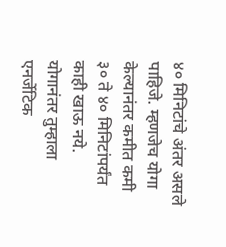४० मिनिटांचे अंतर असले पाहिजे. म्हणजेच योगा केल्यानंतर कमीत कमी ३० ते ४० मिनिटांपर्यंत काही खाऊ नये. योगानंतर तुम्हाला एनर्जेटिक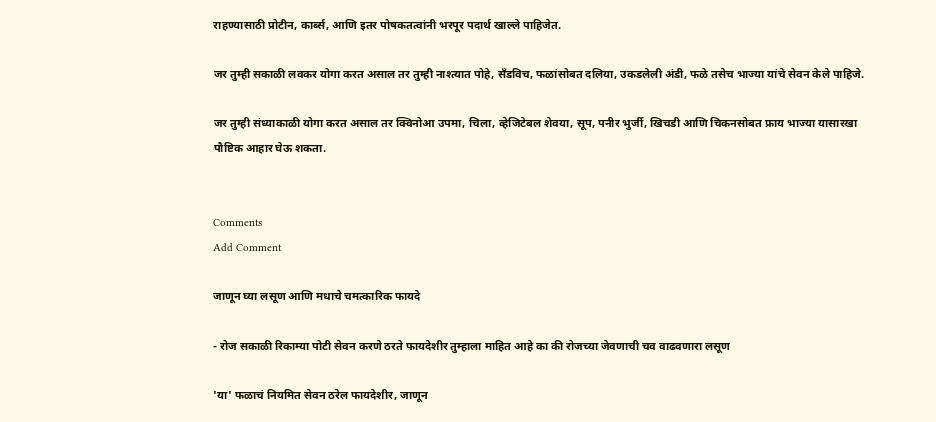राहण्यासाठी प्रोटीन, कार्ब्स, आणि इतर पोषकतत्वांनी भरपूर पदार्थ खाल्ले पाहिजेत.

जर तुम्ही सकाळी लवकर योगा करत असाल तर तुम्ही नाश्त्यात पोहे, सँडविच, फळांसोबत दलिया, उकडलेली अंडी, फळे तसेच भाज्या यांचे सेवन केले पाहिजे.

जर तुम्ही संध्याकाळी योगा करत असाल तर क्विनोआ उपमा, चिला, व्हेजिटेबल शेवया, सूप, पनीर भुर्जी, खिचडी आणि चिकनसोबत फ्राय भाज्या यासारखा पौष्टिक आहार घेऊ शकता.


Comments
Add Comment

जाणून घ्या लसूण आणि मधाचे चमत्कारिक फायदे

- रोज सकाळी रिकाम्या पोटी सेवन करणे ठरते फायदेशीर तुम्हाला माहित आहे का की रोजच्या जेवणाची चव वाढवणारा लसूण

'या' फळाचं नियमित सेवन ठरेल फायदेशीर, जाणून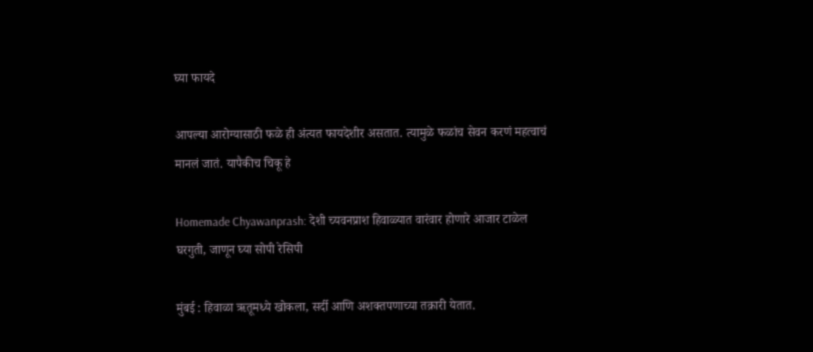घ्या फायदे

आपल्या आरोग्यासाठी फळे ही अंत्यत फायदेशीर असतात. त्यामुळे फळांच सेवन करणं महत्वाचं मानलं जातं. यापैकीच चिकू हे

Homemade Chyawanprash: देशी च्यवनप्राश हिवाळ्यात वारंवार होणारे आजार टाळेल घरगुती, जाणून घ्या सोपी रेसिपी

मुंबई : हिवाळा ऋतूमध्ये खोकला, सर्दी आणि अशक्तपणाच्या तक्रारी येतात.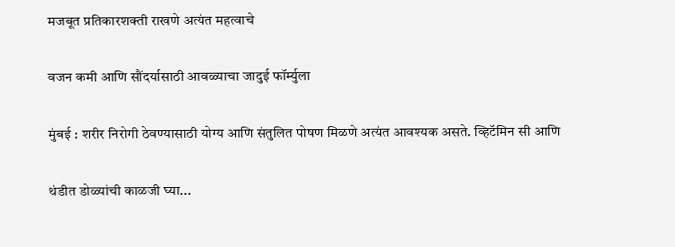मजबूत प्रतिकारशक्ती राखणे अत्यंत महत्वाचे

वजन कमी आणि सौंदर्यासाठी आवळ्याचा जादुई फॉर्म्युला

मुंबई : शरीर निरोगी ठेवण्यासाठी योग्य आणि संतुलित पोषण मिळणे अत्यंत आवश्यक असते. व्हिटॅमिन सी आणि

थंडीत डोळ्यांची काळजी घ्या...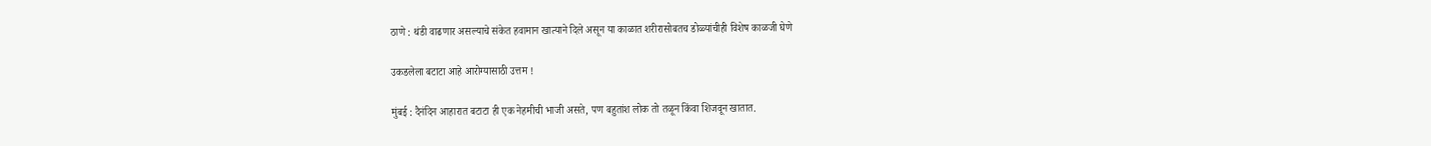ठाणे : थंडी वाढणार असल्याचे संकेत हवामान खात्याने दिले असून या काळात शरीरासोबतच डोळ्यांचीही विशेष काळजी घेणे

उकडलेला बटाटा आहे आरोग्यासाठी उत्तम !

मुंबई : दैनंदिन आहारात बटाटा ही एक नेहमीची भाजी असते, पण बहुतांश लोक तो तळून किंवा शिजवून खातात.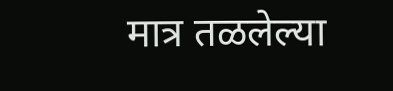मात्र तळलेल्या